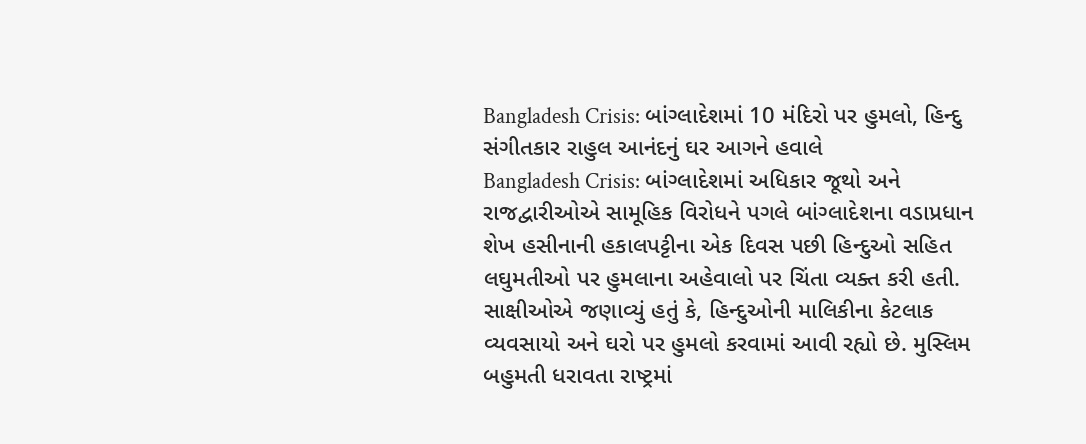Bangladesh Crisis: બાંગ્લાદેશમાં 10 મંદિરો પર હુમલો, હિન્દુ સંગીતકાર રાહુલ આનંદનું ઘર આગને હવાલે
Bangladesh Crisis: બાંગ્લાદેશમાં અધિકાર જૂથો અને રાજદ્વારીઓએ સામૂહિક વિરોધને પગલે બાંગ્લાદેશના વડાપ્રધાન શેખ હસીનાની હકાલપટ્ટીના એક દિવસ પછી હિન્દુઓ સહિત લઘુમતીઓ પર હુમલાના અહેવાલો પર ચિંતા વ્યક્ત કરી હતી.
સાક્ષીઓએ જણાવ્યું હતું કે, હિન્દુઓની માલિકીના કેટલાક વ્યવસાયો અને ઘરો પર હુમલો કરવામાં આવી રહ્યો છે. મુસ્લિમ બહુમતી ધરાવતા રાષ્ટ્રમાં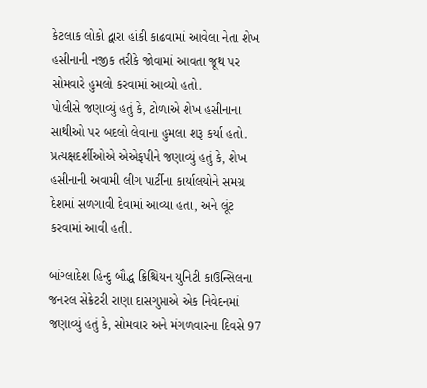કેટલાક લોકો દ્વારા હાંકી કાઢવામાં આવેલા નેતા શેખ હસીનાની નજીક તરીકે જોવામાં આવતા જૂથ પર સોમવારે હુમલો કરવામાં આવ્યો હતો.
પોલીસે જણાવ્યું હતું કે, ટોળાએ શેખ હસીનાના સાથીઓ પર બદલો લેવાના હુમલા શરૂ કર્યા હતો.
પ્રત્યક્ષદર્શીઓએ એએફપીને જણાવ્યું હતું કે, શેખ હસીનાની અવામી લીગ પાર્ટીના કાર્યાલયોને સમગ્ર દેશમાં સળગાવી દેવામાં આવ્યા હતા, અને લૂંટ કરવામાં આવી હતી.

બાંગ્લાદેશ હિન્દુ બૌદ્ધ ક્રિશ્ચિયન યુનિટી કાઉન્સિલના જનરલ સેક્રેટરી રાણા દાસગુપ્તાએ એક નિવેદનમાં જણાવ્યું હતું કે, સોમવાર અને મંગળવારના દિવસે 97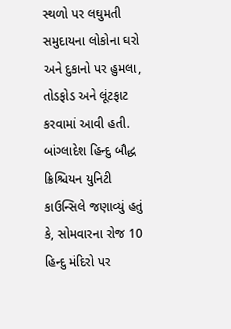સ્થળો પર લઘુમતી સમુદાયના લોકોના ઘરો અને દુકાનો પર હુમલા, તોડફોડ અને લૂંટફાટ કરવામાં આવી હતી.
બાંગ્લાદેશ હિન્દુ બૌદ્ધ ક્રિશ્ચિયન યુનિટી કાઉન્સિલે જણાવ્યું હતું કે, સોમવારના રોજ 10 હિન્દુ મંદિરો પર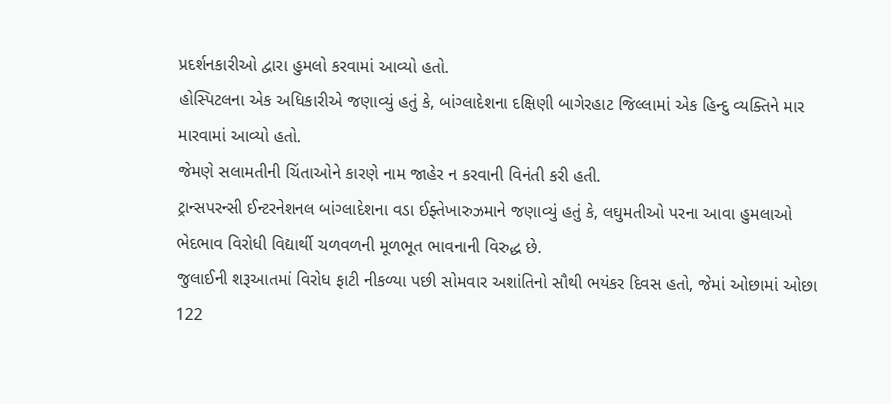પ્રદર્શનકારીઓ દ્વારા હુમલો કરવામાં આવ્યો હતો.
હોસ્પિટલના એક અધિકારીએ જણાવ્યું હતું કે, બાંગ્લાદેશના દક્ષિણી બાગેરહાટ જિલ્લામાં એક હિન્દુ વ્યક્તિને માર મારવામાં આવ્યો હતો.
જેમણે સલામતીની ચિંતાઓને કારણે નામ જાહેર ન કરવાની વિનંતી કરી હતી.
ટ્રાન્સપરન્સી ઈન્ટરનેશનલ બાંગ્લાદેશના વડા ઈફ્તેખારુઝમાને જણાવ્યું હતું કે, લઘુમતીઓ પરના આવા હુમલાઓ ભેદભાવ વિરોધી વિદ્યાર્થી ચળવળની મૂળભૂત ભાવનાની વિરુદ્ધ છે.
જુલાઈની શરૂઆતમાં વિરોધ ફાટી નીકળ્યા પછી સોમવાર અશાંતિનો સૌથી ભયંકર દિવસ હતો, જેમાં ઓછામાં ઓછા 122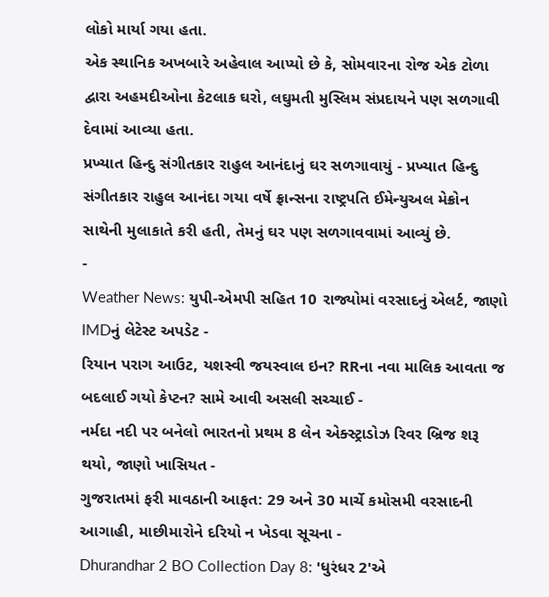લોકો માર્યા ગયા હતા.
એક સ્થાનિક અખબારે અહેવાલ આપ્યો છે કે, સોમવારના રોજ એક ટોળા દ્વારા અહમદીઓના કેટલાક ઘરો, લઘુમતી મુસ્લિમ સંપ્રદાયને પણ સળગાવી દેવામાં આવ્યા હતા.
પ્રખ્યાત હિન્દુ સંગીતકાર રાહુલ આનંદાનું ઘર સળગાવાયું - પ્રખ્યાત હિન્દુ સંગીતકાર રાહુલ આનંદા ગયા વર્ષે ફ્રાન્સના રાષ્ટ્રપતિ ઈમેન્યુઅલ મેક્રોન સાથેની મુલાકાતે કરી હતી, તેમનું ઘર પણ સળગાવવામાં આવ્યું છે.
-
Weather News: યુપી-એમપી સહિત 10 રાજ્યોમાં વરસાદનું એલર્ટ, જાણો IMDનું લેટેસ્ટ અપડેટ -
રિયાન પરાગ આઉટ, યશસ્વી જયસ્વાલ ઇન? RRના નવા માલિક આવતા જ બદલાઈ ગયો કેપ્ટન? સામે આવી અસલી સચ્ચાઈ -
નર્મદા નદી પર બનેલો ભારતનો પ્રથમ 8 લેન એક્સ્ટ્રાડોઝ રિવર બ્રિજ શરૂ થયો, જાણો ખાસિયત -
ગુજરાતમાં ફરી માવઠાની આફત: 29 અને 30 માર્ચે કમોસમી વરસાદની આગાહી, માછીમારોને દરિયો ન ખેડવા સૂચના -
Dhurandhar 2 BO Collection Day 8: 'ધુરંધર 2'એ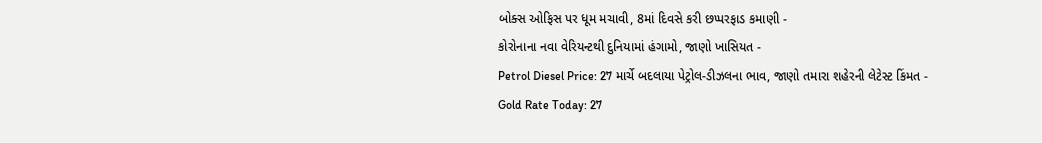બોક્સ ઓફિસ પર ધૂમ મચાવી, 8માં દિવસે કરી છપ્પરફાડ કમાણી -
કોરોનાના નવા વેરિયન્ટથી દુનિયામાં હંગામો, જાણો ખાસિયત -
Petrol Diesel Price: 27 માર્ચે બદલાયા પેટ્રોલ-ડીઝલના ભાવ, જાણો તમારા શહેરની લેટેસ્ટ કિંમત -
Gold Rate Today: 27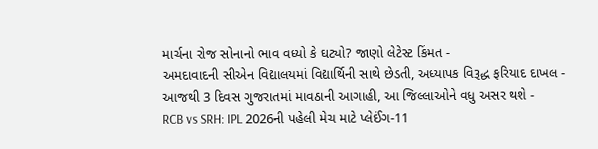માર્ચના રોજ સોનાનો ભાવ વધ્યો કે ઘટ્યો? જાણો લેટેસ્ટ કિંમત -
અમદાવાદની સીએન વિદ્યાલયમાં વિદ્યાર્થિની સાથે છેડતી, અધ્યાપક વિરૂદ્ધ ફરિયાદ દાખલ -
આજથી 3 દિવસ ગુજરાતમાં માવઠાની આગાહી, આ જિલ્લાઓને વધુ અસર થશે -
RCB vs SRH: IPL 2026ની પહેલી મેચ માટે પ્લેઈંગ-11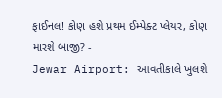ફાઈનલ! કોણ હશે પ્રથમ ઈમ્પેક્ટ પ્લેયર, કોણ મારશે બાજી? -
Jewar Airport: આવતીકાલે ખુલશે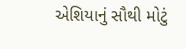એશિયાનું સૌથી મોટું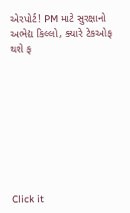એરપોર્ટ! PM માટે સુરક્ષાનો અભેદ્ય કિલ્લો, ક્યારે ટેકઓફ થશે ફ









Click it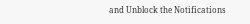and Unblock the Notifications